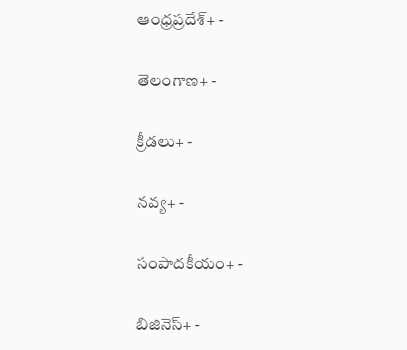ఆంధ్రప్రదేశ్+ -

తెలంగాణ+ -

క్రీడలు+ -

నవ్య+ -

సంపాదకీయం+ -

బిజినెస్+ -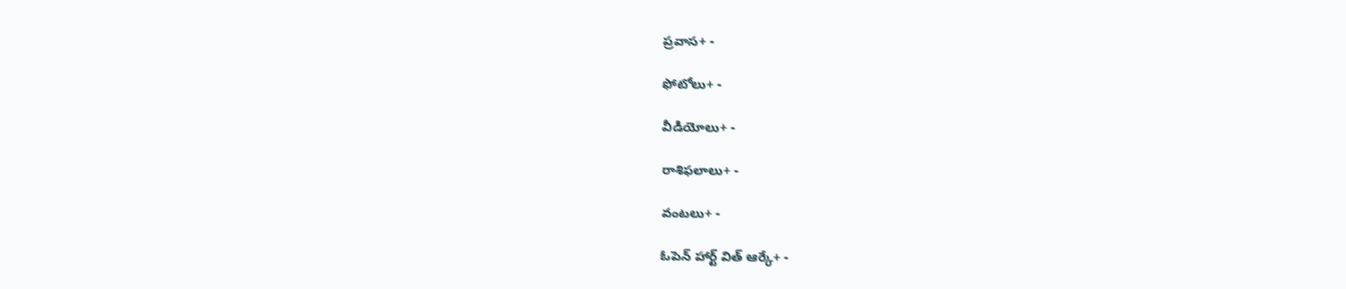ప్రవాస+ -

ఫోటోలు+ -

వీడియోలు+ -

రాశిఫలాలు+ -

వంటలు+ -

ఓపెన్ హార్ట్ విత్ ఆర్కే+ -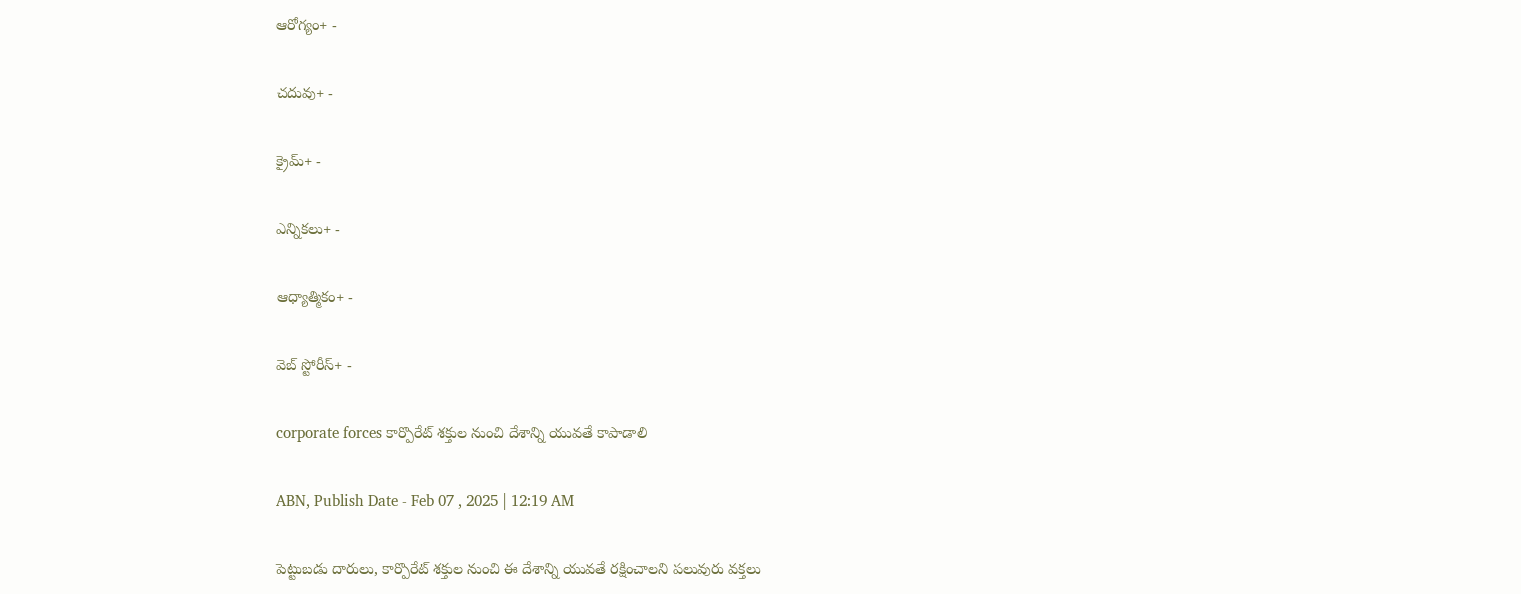ఆరోగ్యం+ -

చదువు+ -

క్రైమ్+ -

ఎన్నికలు+ -

ఆధ్యాత్మికం+ -

వెబ్ స్టోరీస్+ -

corporate forces కార్పొరేట్‌ శక్తుల నుంచి దేశాన్ని యువతే కాపాడాలి

ABN, Publish Date - Feb 07 , 2025 | 12:19 AM

పెట్టుబడు దారులు, కార్పొరేట్‌ శక్తుల నుంచి ఈ దేశాన్ని యువతే రక్షించాలని పలువురు వక్తలు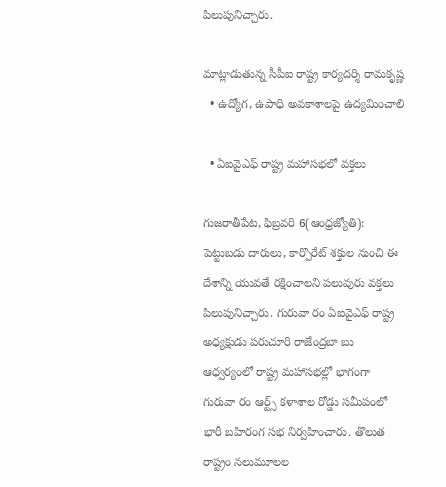పిలుపునిచ్చారు.

మాట్లాడుతున్న సీపీఐ రాష్ట్ర కార్యదర్శి రామకృష్ణ
  • ఉద్యోగ, ఉపాధి అవకాశాలపై ఉద్యమించాలి

  • ఏఐవైఎఫ్‌ రాష్ట్ర మహాసభలో వక్తలు

గుజరాతీపేట, ఫిబ్రవరి 6(ఆంధ్రజ్యోతి): పెట్టుబడు దారులు, కార్పొరేట్‌ శక్తుల నుంచి ఈ దేశాన్ని యువతే రక్షించాలని పలువురు వక్తలు పిలుపునిచ్చారు. గురువా రం ఏఐవైఎఫ్‌ రాష్ట్ర అధ్యక్షుడు పరుచూరి రాజేంద్రబా బు ఆధ్వర్యంలో రాష్ట్ర మహాసభల్లో భాగంగా గురువా రం ఆర్ట్స్‌ కళాశాల రోడ్డు సమీపంలో భారీ బహిరంగ సభ నిర్వహించారు. తొలుత రాష్ట్రం నలుమూలల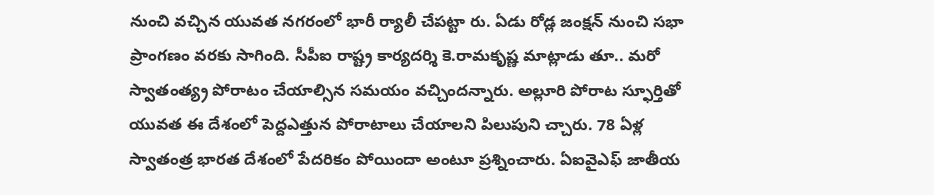నుంచి వచ్చిన యువత నగరంలో భారీ ర్యాలీ చేపట్టా రు. ఏడు రోడ్ల జంక్షన్‌ నుంచి సభా ప్రాంగణం వరకు సాగింది. సీపీఐ రాష్ట్ర కార్యదర్శి కె.రామకృష్ణ మాట్లాడు తూ.. మరో స్వాతంత్య్ర పోరాటం చేయాల్సిన సమయం వచ్చిందన్నారు. అల్లూరి పోరాట స్ఫూర్తితో యువత ఈ దేశంలో పెద్దఎత్తున పోరాటాలు చేయాలని పిలుపుని చ్చారు. 78 ఏళ్ల స్వాతంత్ర భారత దేశంలో పేదరికం పోయిందా అంటూ ప్రశ్నించారు. ఏఐవైఎఫ్‌ జాతీయ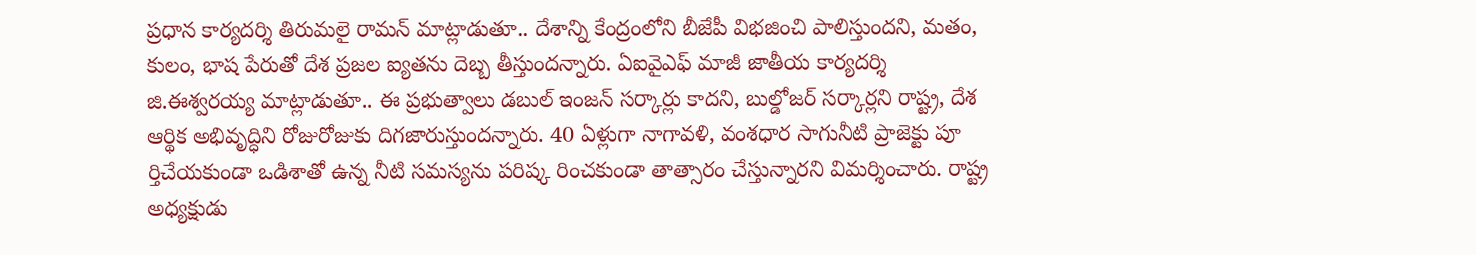ప్రధాన కార్యదర్శి తిరుమలై రామన్‌ మాట్లాడుతూ.. దేశాన్ని కేంద్రంలోని బీజేపీ విభజించి పాలిస్తుందని, మతం, కులం, భాష పేరుతో దేశ ప్రజల ఐ్యతను దెబ్బ తీస్తుందన్నారు. ఏఐవైఎఫ్‌ మాజీ జాతీయ కార్యదర్శి జి.ఈశ్వరయ్య మాట్లాడుతూ.. ఈ ప్రభుత్వాలు డబుల్‌ ఇంజన్‌ సర్కార్లు కాదని, బుల్డోజర్‌ సర్కార్లని రాష్ట్ర, దేశ ఆర్థిక అభివృద్ధిని రోజురోజుకు దిగజారుస్తుందన్నారు. 40 ఏళ్లుగా నాగావళి, వంశధార సాగునీటి ప్రాజెక్టు పూ ర్తిచేయకుండా ఒడిశాతో ఉన్న నీటి సమస్యను పరిష్క రించకుండా తాత్సారం చేస్తున్నారని విమర్శించారు. రాష్ట్ర అధ్యక్షుడు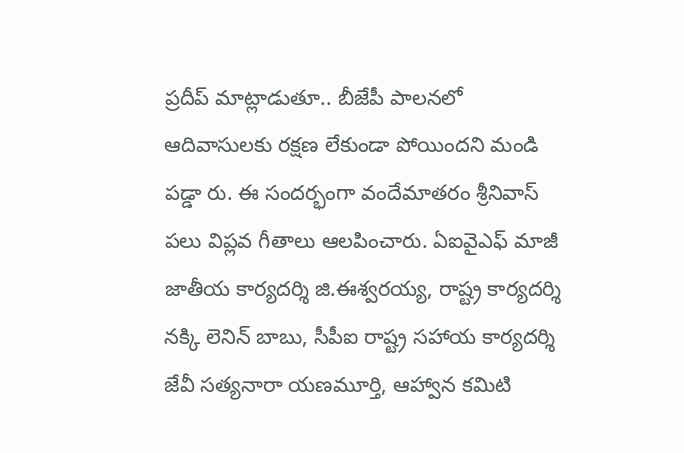ప్రదీప్‌ మాట్లాడుతూ.. బీజేపీ పాలనలో ఆదివాసులకు రక్షణ లేకుండా పోయిందని మండి పడ్డా రు. ఈ సందర్భంగా వందేమాతరం శ్రీనివాస్‌ పలు విప్లవ గీతాలు ఆలపించారు. ఏఐవైఎఫ్‌ మాజీ జాతీయ కార్యదర్శి జి.ఈశ్వరయ్య, రాష్ట్ర కార్యదర్శి నక్కి లెనిన్‌ బాబు, సీపీఐ రాష్ట్ర సహాయ కార్యదర్శి జేవీ సత్యనారా యణమూర్తి, ఆహ్వాన కమిటి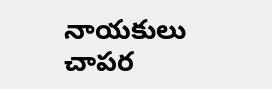నాయకులు చాపర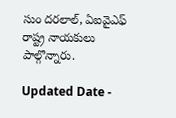సుం దరలాల్‌, ఏఐవైఎఫ్‌ రాష్ట్ర నాయకులు పాల్గొన్నారు.

Updated Date -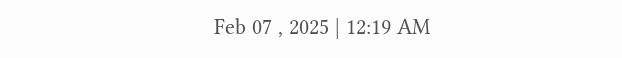Feb 07 , 2025 | 12:19 AM